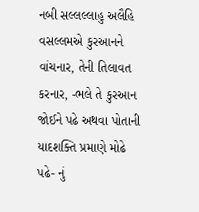નબી સલ્લલ્લાહુ અલૈહિ વસલ્લમએ કુરઆનને વાંચનાર, તેની તિલાવત કરનાર, -ભલે તે કુરઆન જોઈને પઢે અથવા પોતાની યાદશક્તિ પ્રમાણે મોઢે પઢે- નું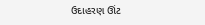ઉદાહરણ ઊંટ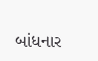બાંધનાર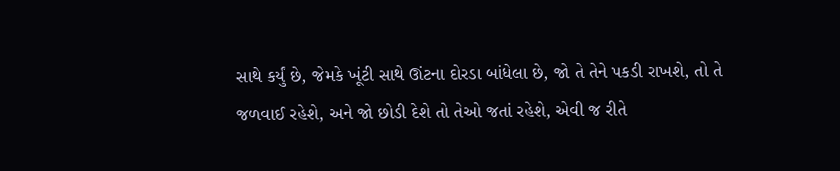સાથે કર્યું છે, જેમકે ખૂંટી સાથે ઊંટના દોરડા બાંધેલા છે, જો તે તેને પકડી રાખશે, તો તે જળવાઈ રહેશે, અને જો છોડી દેશે તો તેઓ જતાં રહેશે, એવી જ રીતે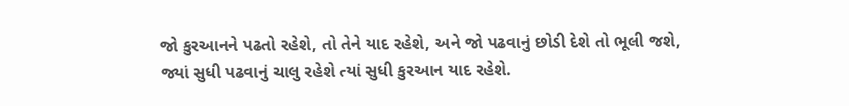જો કુરઆનને પઢતો રહેશે, તો તેને યાદ રહેશે, અને જો પઢવાનું છોડી દેશે તો ભૂલી જશે, જ્યાં સુધી પઢવાનું ચાલુ રહેશે ત્યાં સુધી કુરઆન યાદ રહેશે.